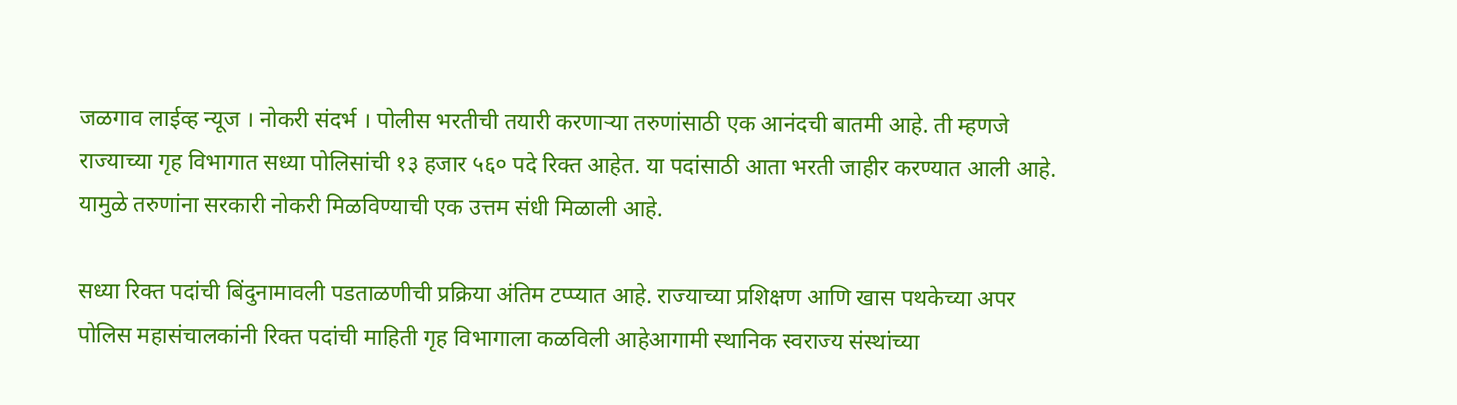जळगाव लाईव्ह न्यूज । नोकरी संदर्भ । पोलीस भरतीची तयारी करणाऱ्या तरुणांसाठी एक आनंदची बातमी आहे. ती म्हणजे राज्याच्या गृह विभागात सध्या पोलिसांची १३ हजार ५६० पदे रिक्त आहेत. या पदांसाठी आता भरती जाहीर करण्यात आली आहे. यामुळे तरुणांना सरकारी नोकरी मिळविण्याची एक उत्तम संधी मिळाली आहे.

सध्या रिक्त पदांची बिंदुनामावली पडताळणीची प्रक्रिया अंतिम टप्प्यात आहे. राज्याच्या प्रशिक्षण आणि खास पथकेच्या अपर पोलिस महासंचालकांनी रिक्त पदांची माहिती गृह विभागाला कळविली आहेआगामी स्थानिक स्वराज्य संस्थांच्या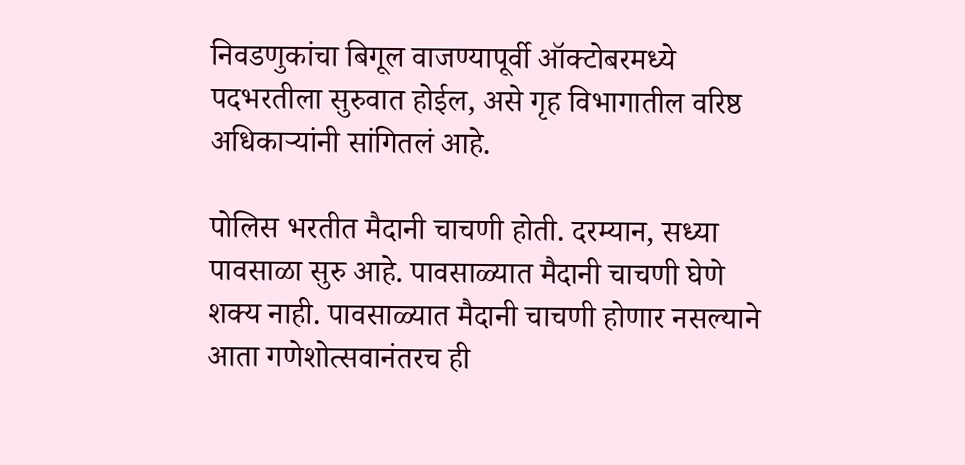निवडणुकांचा बिगूल वाजण्यापूर्वी ऑक्टोबरमध्ये पदभरतीला सुरुवात होईल, असे गृह विभागातील वरिष्ठ अधिकाऱ्यांनी सांगितलं आहे.

पोलिस भरतीत मैदानी चाचणी होती. दरम्यान, सध्या पावसाळा सुरु आहे. पावसाळ्यात मैदानी चाचणी घेणे शक्य नाही. पावसाळ्यात मैदानी चाचणी होणार नसल्याने आता गणेशोत्सवानंतरच ही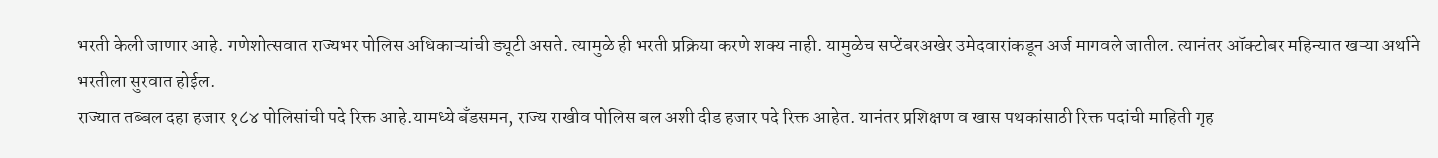भरती केली जाणार आहे. गणेशोत्सवात राज्यभर पोलिस अधिकाऱ्यांची ड्यूटी असते. त्यामुळे ही भरती प्रक्रिया करणे शक्य नाही. यामुळेच सप्टेंबरअखेर उमेदवारांकडून अर्ज मागवले जातील. त्यानंतर ऑक्टोबर महिन्यात खऱ्या अर्थाने भरतीला सुरवात होईल.
राज्यात तब्बल दहा हजार १८४ पोलिसांची पदे रिक्त आहे.यामध्ये बँडसमन, राज्य राखीव पोलिस बल अशी दीड हजार पदे रिक्त आहेत. यानंतर प्रशिक्षण व खास पथकांसाठी रिक्त पदांची माहिती गृह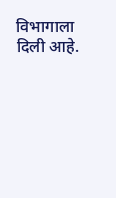विभागाला दिली आहे.